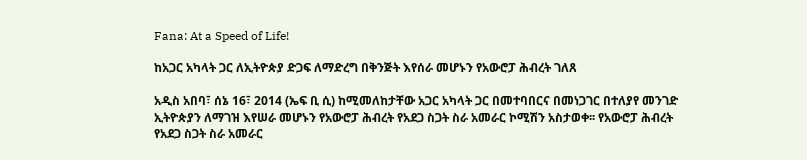Fana: At a Speed of Life!

ከአጋር አካላት ጋር ለኢትዮጵያ ድጋፍ ለማድረግ በቅንጅት እየሰራ መሆኑን የአውሮፓ ሕብረት ገለጸ

አዲስ አበባ፣ ሰኔ 16፣ 2014 (ኤፍ ቢ ሲ) ከሚመለከታቸው አጋር አካላት ጋር በመተባበርና በመነጋገር በተለያየ መንገድ ኢትዮጵያን ለማገዝ እየሠራ መሆኑን የአውሮፓ ሕብረት የአደጋ ስጋት ስራ አመራር ኮሚሽን አስታወቀ፡፡ የአውሮፓ ሕብረት የአደጋ ስጋት ስራ አመራር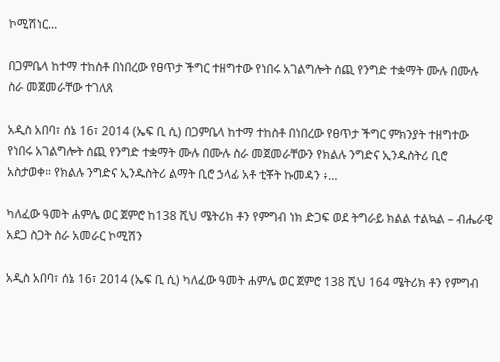ኮሚሽነር…

በጋምቤላ ከተማ ተከስቶ በነበረው የፀጥታ ችግር ተዘግተው የነበሩ አገልግሎት ሰጪ የንግድ ተቋማት ሙሉ በሙሉ ስራ መጀመራቸው ተገለጸ

አዲስ አበባ፣ ሰኔ 16፣ 2014 (ኤፍ ቢ ሲ) በጋምቤላ ከተማ ተከስቶ በነበረው የፀጥታ ችግር ምክንያት ተዘግተው የነበሩ አገልግሎት ሰጪ የንግድ ተቋማት ሙሉ በሙሉ ስራ መጀመራቸውን የክልሉ ንግድና ኢንዱስትሪ ቢሮ አስታወቀ። የክልሉ ንግድና ኢንዱስትሪ ልማት ቢሮ ኃላፊ አቶ ቲቾት ኩመዳን ፥…

ካለፈው ዓመት ሐምሌ ወር ጀምሮ ከ138 ሺህ ሜትሪክ ቶን የምግብ ነክ ድጋፍ ወደ ትግራይ ክልል ተልኳል – ብሔራዊ አደጋ ስጋት ስራ አመራር ኮሚሽን

አዲስ አበባ፣ ሰኔ 16፣ 2014 (ኤፍ ቢ ሲ) ካለፈው ዓመት ሐምሌ ወር ጀምሮ 138 ሺህ 164 ሜትሪክ ቶን የምግብ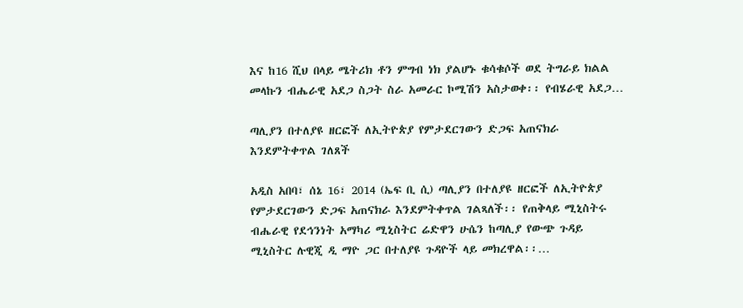እና ከ16 ሺህ በላይ ሜትሪክ ቶን ምግብ ነክ ያልሆኑ ቁሳቁሶች ወደ ትግራይ ክልል መላኩን ብሔራዊ አደጋ ስጋት ስራ አመራር ኮሚሽን አስታወቀ፡፡ የብሄራዊ አደጋ…

ጣሊያን በተለያዩ ዘርፎች ለኢትዮጵያ የምታደርገውን ድጋፍ አጠናክራ እንደምትቀጥል ገለጸች

አዲስ አበባ፣ ሰኔ 16፣ 2014 (ኤፍ ቢ ሲ) ጣሊያን በተለያዩ ዘርፎች ለኢትዮጵያ የምታደርገውን ድጋፍ አጠናክራ እንደምትቀጥል ገልጻለች፡፡ የጠቅላይ ሚኒስትሩ ብሔራዊ የደኅንነት አማካሪ ሚኒስትር ሬድዋን ሁሴን ከጣሊያ የውጭ ጉዳይ ሚኒስትር ሉዊጂ ዲ ማዮ ጋር በተለያዩ ጉዳዮች ላይ መክረዋል፡፡…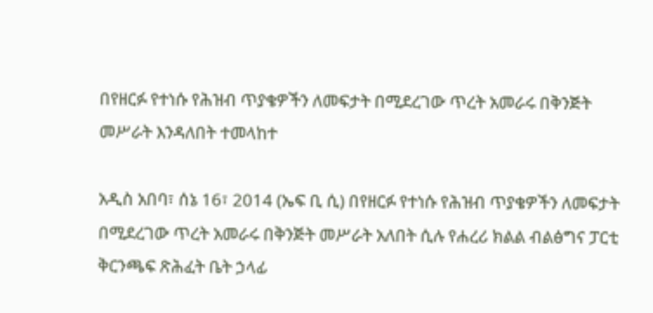በየዘርፉ የተነሱ የሕዝብ ጥያቄዎችን ለመፍታት በሚደረገው ጥረት አመራሩ በቅንጅት መሥራት እንዳለበት ተመላከተ

አዲስ አበባ፣ ሰኔ 16፣ 2014 (ኤፍ ቢ ሲ) በየዘርፉ የተነሱ የሕዝብ ጥያቄዎችን ለመፍታት በሚደረገው ጥረት አመራሩ በቅንጅት መሥራት አለበት ሲሉ የሐረሪ ክልል ብልፅግና ፓርቲ ቅርንጫፍ ጽሕፈት ቤት ኃላፊ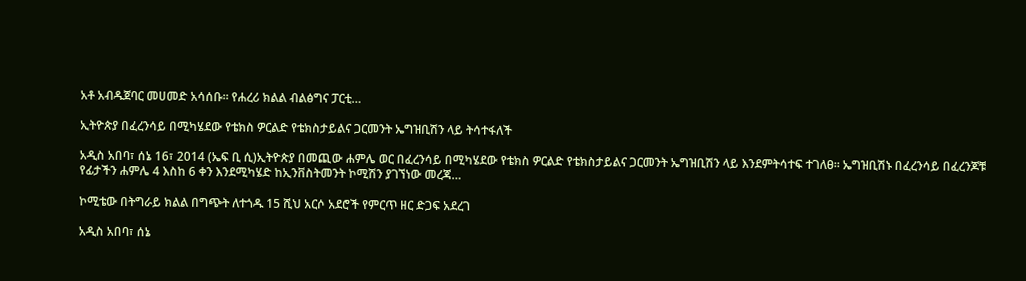አቶ አብዱጀባር መሀመድ አሳሰቡ፡፡ የሐረሪ ክልል ብልፅግና ፓርቲ…

ኢትዮጵያ በፈረንሳይ በሚካሄደው የቴክስ ዎርልድ የቴክስታይልና ጋርመንት ኤግዝቢሽን ላይ ትሳተፋለች

አዲስ አበባ፣ ሰኔ 16፣ 2014 (ኤፍ ቢ ሲ)ኢትዮጵያ በመጪው ሐምሌ ወር በፈረንሳይ በሚካሄደው የቴክስ ዎርልድ የቴክስታይልና ጋርመንት ኤግዝቢሽን ላይ እንደምትሳተፍ ተገለፀ፡፡ ኤግዝቢሽኑ በፈረንሳይ በፈረንጆቹ የፊታችን ሐምሌ 4 እስከ 6 ቀን እንደሚካሄድ ከኢንቨስትመንት ኮሚሽን ያገኘነው መረጃ…

ኮሚቴው በትግራይ ክልል በግጭት ለተጎዱ 15 ሺህ አርሶ አደሮች የምርጥ ዘር ድጋፍ አደረገ

አዲስ አበባ፣ ሰኔ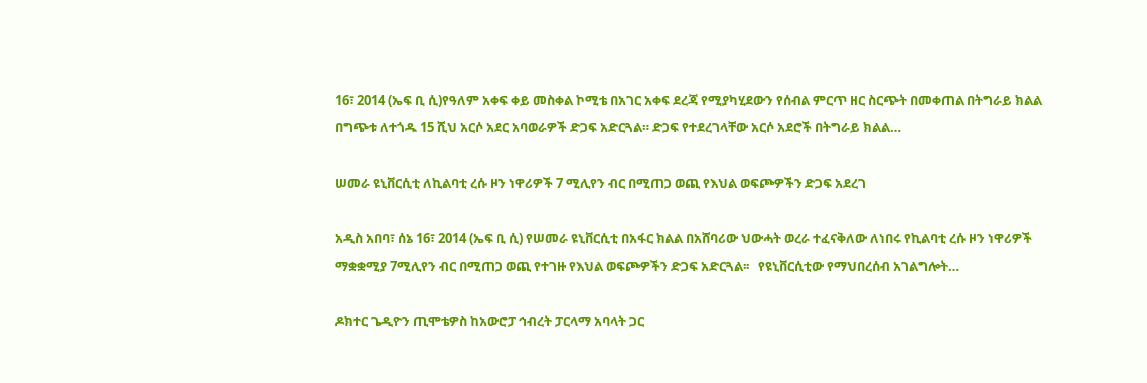16፣ 2014 (ኤፍ ቢ ሲ)የዓለም አቀፍ ቀይ መስቀል ኮሚቴ በአገር አቀፍ ደረጃ የሚያካሂደውን የሰብል ምርጥ ዘር ስርጭት በመቀጠል በትግራይ ክልል በግጭቱ ለተጎዱ 15 ሺህ አርሶ አደር አባወራዎች ድጋፍ አድርጓል። ድጋፍ የተደረገላቸው አርሶ አደሮች በትግራይ ክልል…

ሠመራ ዩኒቨርሲቲ ለኪልባቲ ረሱ ዞን ነዋሪዎች 7 ሚሊየን ብር በሚጠጋ ወጪ የእህል ወፍጮዎችን ድጋፍ አደረገ

አዲስ አበባ፣ ሰኔ 16፣ 2014 (ኤፍ ቢ ሲ) የሠመራ ዩኒቨርሲቲ በአፋር ክልል በአሸባሪው ህውሓት ወረራ ተፈናቅለው ለነበሩ የኪልባቲ ረሱ ዞን ነዋሪዎች ማቋቋሚያ 7ሚሊየን ብር በሚጠጋ ወጪ የተገዙ የእህል ወፍጮዎችን ድጋፍ አድርጓል፡፡   የዩኒቨርሲቲው የማህበረሰብ አገልግሎት…

ዶክተር ጌዲዮን ጢሞቴዎስ ከአውሮፓ ኅብረት ፓርላማ አባላት ጋር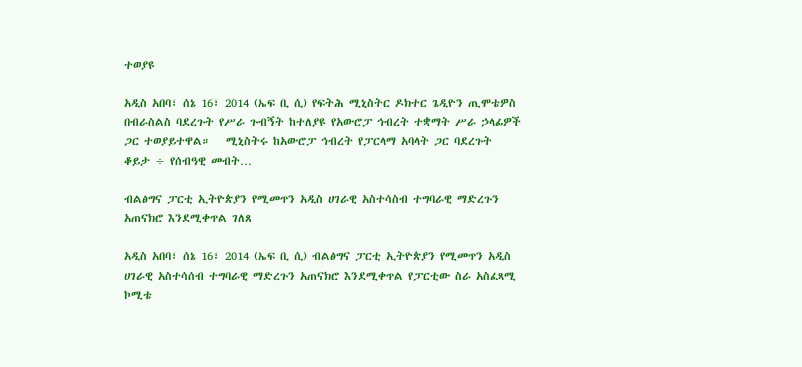ተወያዩ

አዲስ አበባ፣ ሰኔ 16፣ 2014 (ኤፍ ቢ ሲ) የፍትሕ ሚኒስትር ዶክተር ጌዲዮን ጢሞቴዎስ በብራስልስ ባደረጉት የሥራ ጉብኝት ከተለያዩ የአውሮፓ ኅብረት ተቋማት ሥራ ኃላፊዎች ጋር ተወያይተዋል።   ሚኒስትሩ ከአውሮፓ ኅብረት የፓርላማ አባላት ጋር ባደረጉት ቆይታ ÷ የሰብዓዊ መብት…

ብልፅግና ፓርቲ ኢትዮጵያን የሚመጥን አዲስ ሀገራዊ አስተሳስብ ተግባራዊ ማድረጉን አጠናክሮ እንደሚቀጥል ገለጸ

አዲስ አበባ፣ ሰኔ 16፣ 2014 (ኤፍ ቢ ሲ) ብልፅግና ፓርቲ ኢትዮጵያን የሚመጥን አዲስ ሀገራዊ አስተሳሰብ ተግባራዊ ማድረጉን አጠናክሮ እንደሚቀጥል የፓርቲው ስራ አስፈጻሚ ኮሚቴ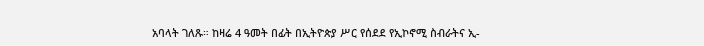አባላት ገለጹ። ከዛሬ 4 ዓመት በፊት በኢትዮጵያ ሥር የሰደደ የኢኮኖሚ ስብራትና ኢ-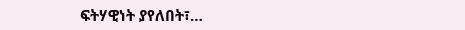ፍትሃዊነት ያየለበት፣…